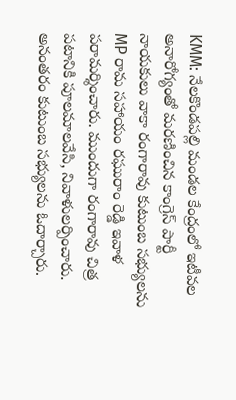KMM: నేలకొండపల్లి మండల కేంద్రంలో ఇటీవల అనారోగ్యంతో మరణించిన కాంగ్రెస్ పార్టీ నాయకులు వాకా రంగారావు కుటుంబ సభ్యులను MP రామ సహాయం రఘురాం రెడ్డి ఇవాళ పరామర్శించారు. ముందుగా రంగారావు చిత్ర పటానికి పూలమాలవేసి, నివాళులర్పించారు. అనంతరం కుటుంబ సభ్యులను ఓదార్చారు.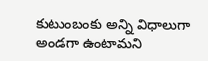కుటుంబంకు అన్ని విధాలుగా అండగా ఉంటామని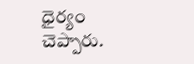ధైర్యం చెప్పారు.